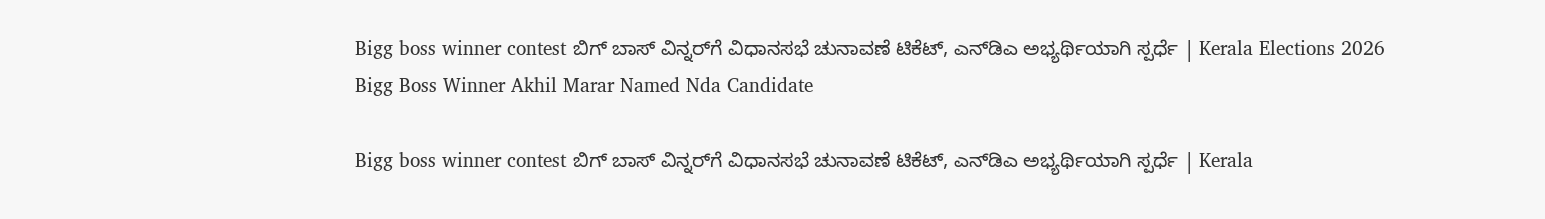Bigg boss winner contest ಬಿಗ್ ಬಾಸ್ ವಿನ್ನರ್‌ಗೆ ವಿಧಾನಸಭೆ ಚುನಾವಣೆ ಟಿಕೆಟ್, ಎನ್‌ಡಿಎ ಅಭ್ಯರ್ಥಿಯಾಗಿ ಸ್ಪರ್ಧೆ | Kerala Elections 2026 Bigg Boss Winner Akhil Marar Named Nda Candidate

Bigg boss winner contest ಬಿಗ್ ಬಾಸ್ ವಿನ್ನರ್‌ಗೆ ವಿಧಾನಸಭೆ ಚುನಾವಣೆ ಟಿಕೆಟ್, ಎನ್‌ಡಿಎ ಅಭ್ಯರ್ಥಿಯಾಗಿ ಸ್ಪರ್ಧೆ | Kerala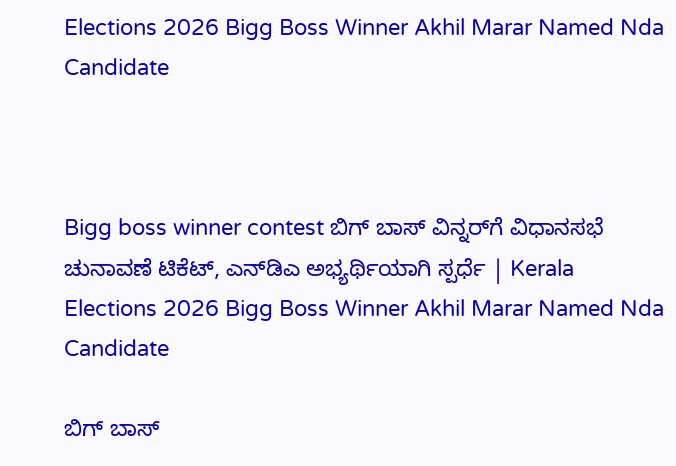Elections 2026 Bigg Boss Winner Akhil Marar Named Nda Candidate



Bigg boss winner contest ಬಿಗ್ ಬಾಸ್ ವಿನ್ನರ್‌ಗೆ ವಿಧಾನಸಭೆ ಚುನಾವಣೆ ಟಿಕೆಟ್, ಎನ್‌ಡಿಎ ಅಭ್ಯರ್ಥಿಯಾಗಿ ಸ್ಪರ್ಧೆ | Kerala Elections 2026 Bigg Boss Winner Akhil Marar Named Nda Candidate

ಬಿಗ್ ಬಾಸ್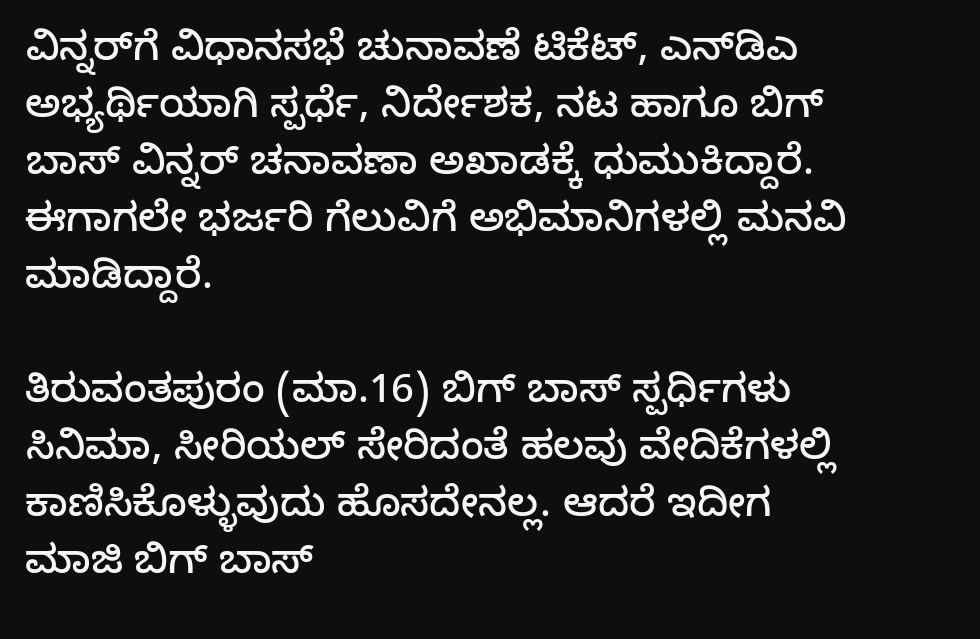ವಿನ್ನರ್‌ಗೆ ವಿಧಾನಸಭೆ ಚುನಾವಣೆ ಟಿಕೆಟ್, ಎನ್‌ಡಿಎ ಅಭ್ಯರ್ಥಿಯಾಗಿ ಸ್ಪರ್ಧೆ, ನಿರ್ದೇಶಕ, ನಟ ಹಾಗೂ ಬಿಗ್ ಬಾಸ್ ವಿನ್ನರ್ ಚನಾವಣಾ ಅಖಾಡಕ್ಕೆ ಧುಮುಕಿದ್ದಾರೆ. ಈಗಾಗಲೇ ಭರ್ಜರಿ ಗೆಲುವಿಗೆ ಅಭಿಮಾನಿಗಳಲ್ಲಿ ಮನವಿ ಮಾಡಿದ್ದಾರೆ.

ತಿರುವಂತಪುರಂ (ಮಾ.16) ಬಿಗ್ ಬಾಸ್ ಸ್ಪರ್ಧಿಗಳು ಸಿನಿಮಾ, ಸೀರಿಯಲ್ ಸೇರಿದಂತೆ ಹಲವು ವೇದಿಕೆಗಳಲ್ಲಿ ಕಾಣಿಸಿಕೊಳ್ಳುವುದು ಹೊಸದೇನಲ್ಲ. ಆದರೆ ಇದೀಗ ಮಾಜಿ ಬಿಗ್ ಬಾಸ್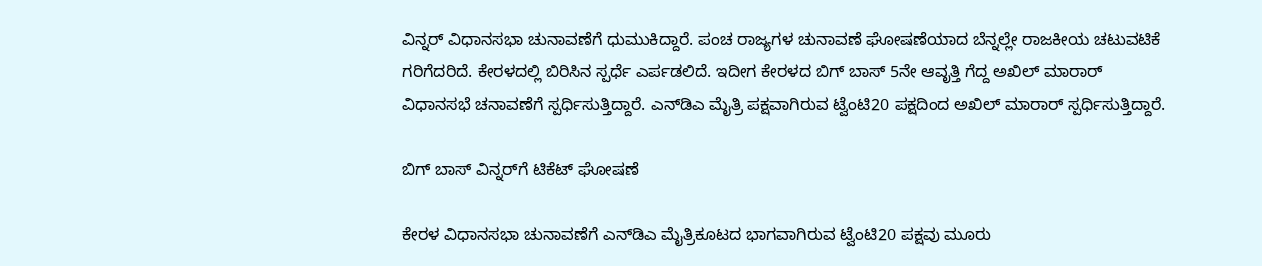ವಿನ್ನರ್ ವಿಧಾನಸಭಾ ಚುನಾವಣೆಗೆ ಧುಮುಕಿದ್ದಾರೆ. ಪಂಚ ರಾಜ್ಯಗಳ ಚುನಾವಣೆ ಘೋಷಣೆಯಾದ ಬೆನ್ನಲ್ಲೇ ರಾಜಕೀಯ ಚಟುವಟಿಕೆ ಗರಿಗೆದರಿದೆ. ಕೇರಳದಲ್ಲಿ ಬಿರಿಸಿನ ಸ್ಪರ್ಧೆ ಎರ್ಪಡಲಿದೆ. ಇದೀಗ ಕೇರಳದ ಬಿಗ್ ಬಾಸ್ 5ನೇ ಆವೃತ್ತಿ ಗೆದ್ದ ಅಖಿಲ್ ಮಾರಾರ್ ವಿಧಾನಸಭೆ ಚನಾವಣೆಗೆ ಸ್ಪರ್ಧಿಸುತ್ತಿದ್ದಾರೆ. ಎನ್‌ಡಿಎ ಮೈತ್ರಿ ಪಕ್ಷವಾಗಿರುವ ಟ್ವೆಂಟಿ20 ಪಕ್ಷದಿಂದ ಅಖಿಲ್ ಮಾರಾರ್ ಸ್ಪರ್ಧಿಸುತ್ತಿದ್ದಾರೆ.

ಬಿಗ್ ಬಾಸ್ ವಿನ್ನರ್‌ಗೆ ಟಿಕೆಟ್ ಘೋಷಣೆ

ಕೇರಳ ವಿಧಾನಸಭಾ ಚುನಾವಣೆಗೆ ಎನ್‌ಡಿಎ ಮೈತ್ರಿಕೂಟದ ಭಾಗವಾಗಿರುವ ಟ್ವೆಂಟಿ20 ಪಕ್ಷವು ಮೂರು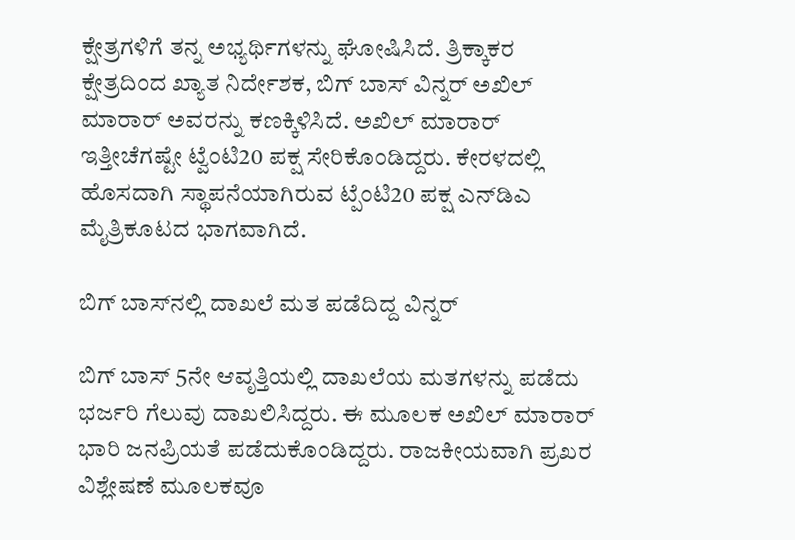ಕ್ಷೇತ್ರಗಳಿಗೆ ತನ್ನ ಅಭ್ಯರ್ಥಿಗಳನ್ನು ಘೋಷಿಸಿದೆ. ತ್ರಿಕ್ಕಾಕರ ಕ್ಷೇತ್ರದಿಂದ ಖ್ಯಾತ ನಿರ್ದೇಶಕ, ಬಿಗ್ ಬಾಸ್ ವಿನ್ನರ್ ಅಖಿಲ್ ಮಾರಾರ್ ಅವರನ್ನು ಕಣಕ್ಕಿಳಿಸಿದೆ. ಅಖಿಲ್ ಮಾರಾರ್ ಇತ್ತೀಚೆಗಷ್ಟೇ ಟ್ವೆಂಟಿ20 ಪಕ್ಷ ಸೇರಿಕೊಂಡಿದ್ದರು. ಕೇರಳದಲ್ಲಿ ಹೊಸದಾಗಿ ಸ್ಥಾಪನೆಯಾಗಿರುವ ಟ್ಪೆಂಟಿ20 ಪಕ್ಷ ಎನ್‌ಡಿಎ ಮೈತ್ರಿಕೂಟದ ಭಾಗವಾಗಿದೆ.

ಬಿಗ್ ಬಾಸ್‌ನಲ್ಲಿ ದಾಖಲೆ ಮತ ಪಡೆದಿದ್ದ ವಿನ್ನರ್

ಬಿಗ್ ಬಾಸ್ 5ನೇ ಆವೃತ್ತಿಯಲ್ಲಿ ದಾಖಲೆಯ ಮತಗಳನ್ನು ಪಡೆದು ಭರ್ಜರಿ ಗೆಲುವು ದಾಖಲಿಸಿದ್ದರು. ಈ ಮೂಲಕ ಅಖಿಲ್ ಮಾರಾರ್ ಭಾರಿ ಜನಪ್ರಿಯತೆ ಪಡೆದುಕೊಂಡಿದ್ದರು. ರಾಜಕೀಯವಾಗಿ ಪ್ರಖರ ವಿಶ್ಲೇಷಣೆ ಮೂಲಕವೂ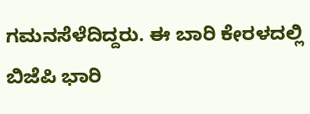ಗಮನಸೆಳೆದಿದ್ದರು. ಈ ಬಾರಿ ಕೇರಳದಲ್ಲಿ ಬಿಜೆಪಿ ಭಾರಿ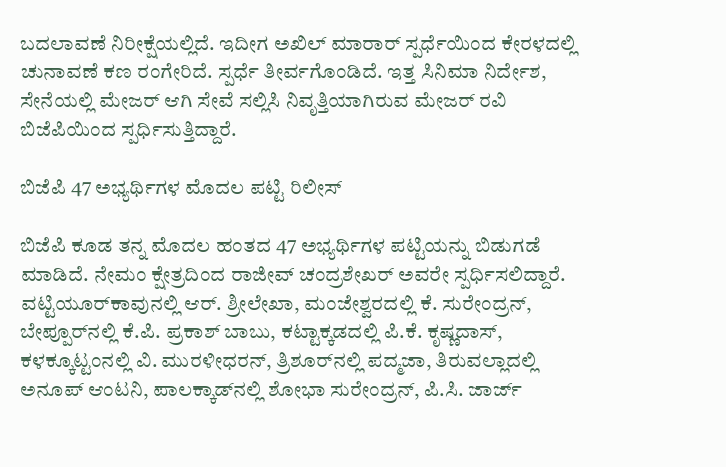ಬದಲಾವಣೆ ನಿರೀಕ್ಷೆಯಲ್ಲಿದೆ. ಇದೀಗ ಅಖಿಲ್ ಮಾರಾರ್ ಸ್ಪರ್ಧೆಯಿಂದ ಕೇರಳದಲ್ಲಿ ಚುನಾವಣೆ ಕಣ ರಂಗೇರಿದೆ. ಸ್ಪರ್ಧೆ ತೀರ್ವಗೊಂಡಿದೆ. ಇತ್ತ ಸಿನಿಮಾ ನಿರ್ದೇಶ, ಸೇನೆಯಲ್ಲಿ ಮೇಜರ್ ಆಗಿ ಸೇವೆ ಸಲ್ಲಿಸಿ ನಿವೃತ್ತಿಯಾಗಿರುವ ಮೇಜರ್ ರವಿ ಬಿಜೆಪಿಯಿಂದ ಸ್ಪರ್ಧಿಸುತ್ತಿದ್ದಾರೆ.

ಬಿಜೆಪಿ 47 ಅಭ್ಯರ್ಥಿಗಳ ಮೊದಲ ಪಟ್ಟಿ ರಿಲೀಸ್

ಬಿಜೆಪಿ ಕೂಡ ತನ್ನ ಮೊದಲ ಹಂತದ 47 ಅಭ್ಯರ್ಥಿಗಳ ಪಟ್ಟಿಯನ್ನು ಬಿಡುಗಡೆ ಮಾಡಿದೆ. ನೇಮಂ ಕ್ಷೇತ್ರದಿಂದ ರಾಜೀವ್ ಚಂದ್ರಶೇಖರ್ ಅವರೇ ಸ್ಪರ್ಧಿಸಲಿದ್ದಾರೆ. ವಟ್ಟಿಯೂರ್‌ಕಾವುನಲ್ಲಿ ಆರ್. ಶ್ರೀಲೇಖಾ, ಮಂಜೇಶ್ವರದಲ್ಲಿ ಕೆ. ಸುರೇಂದ್ರನ್, ಬೇಪ್ಪೂರ್‌ನಲ್ಲಿ ಕೆ.ಪಿ. ಪ್ರಕಾಶ್ ಬಾಬು, ಕಟ್ಟಾಕ್ಕಡದಲ್ಲಿ ಪಿ.ಕೆ. ಕೃಷ್ಣದಾಸ್, ಕಳಕ್ಕೂಟ್ಟಂನಲ್ಲಿ ವಿ. ಮುರಳೀಧರನ್, ತ್ರಿಶೂರ್‌ನಲ್ಲಿ ಪದ್ಮಜಾ, ತಿರುವಲ್ಲಾದಲ್ಲಿ ಅನೂಪ್ ಆಂಟನಿ, ಪಾಲಕ್ಕಾಡ್‌ನಲ್ಲಿ ಶೋಭಾ ಸುರೇಂದ್ರನ್, ಪಿ.ಸಿ. ಜಾರ್ಜ್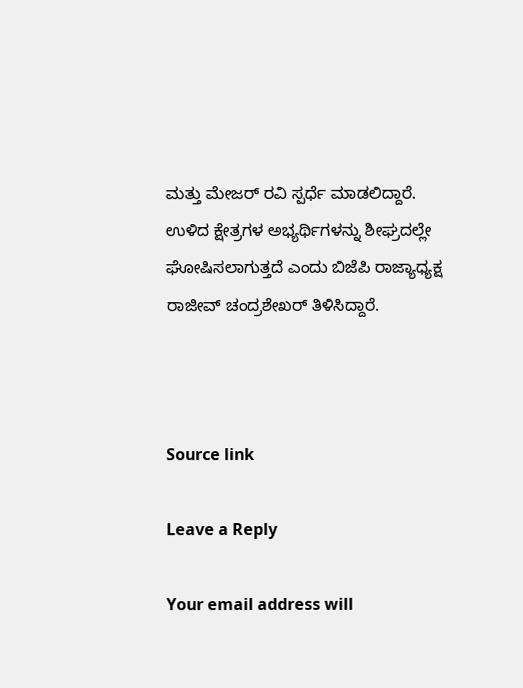ಮತ್ತು ಮೇಜರ್ ರವಿ ಸ್ಪರ್ಧೆ ಮಾಡಲಿದ್ದಾರೆ. ಉಳಿದ ಕ್ಷೇತ್ರಗಳ ಅಭ್ಯರ್ಥಿಗಳನ್ನು ಶೀಘ್ರದಲ್ಲೇ ಘೋಷಿಸಲಾಗುತ್ತದೆ ಎಂದು ಬಿಜೆಪಿ ರಾಜ್ಯಾಧ್ಯಕ್ಷ ರಾಜೀವ್ ಚಂದ್ರಶೇಖರ್ ತಿಳಿಸಿದ್ದಾರೆ.



Source link

Leave a Reply

Your email address will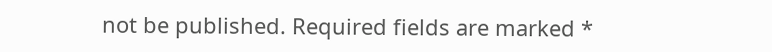not be published. Required fields are marked *